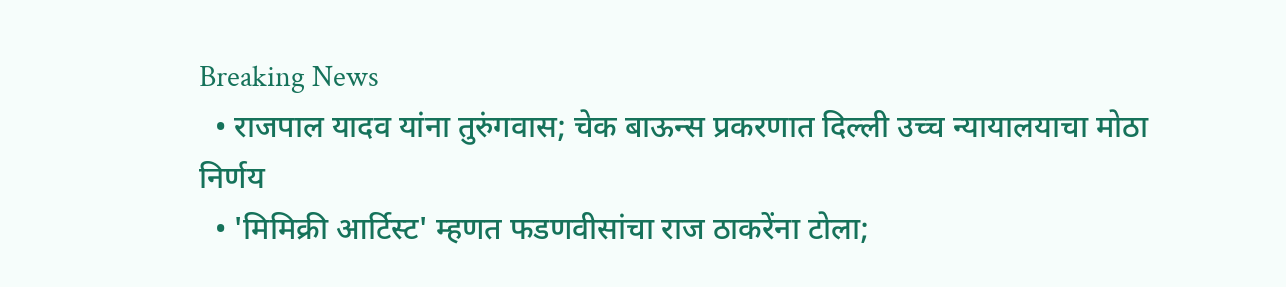Breaking News
  • राजपाल यादव यांना तुरुंगवास; चेक बाऊन्स प्रकरणात दिल्ली उच्च न्यायालयाचा मोठा निर्णय
  • 'मिमिक्री आर्टिस्ट' म्हणत फडणवीसांचा राज ठाकरेंना टोला;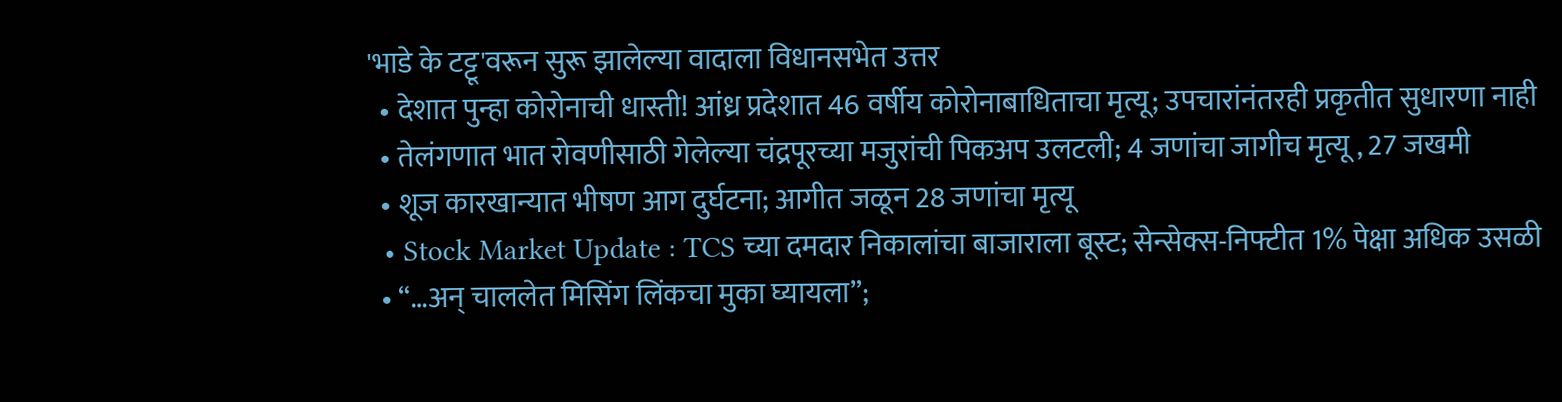'भाडे के टट्टू'वरून सुरू झालेल्या वादाला विधानसभेत उत्तर
  • देशात पुन्हा कोरोनाची धास्ती! आंध्र प्रदेशात 46 वर्षीय कोरोनाबाधिताचा मृत्यू; उपचारांनंतरही प्रकृतीत सुधारणा नाही
  • तेलंगणात भात रोवणीसाठी गेलेल्या चंद्रपूरच्या मजुरांची पिकअप उलटली; 4 जणांचा जागीच मृत्यू , 27 जखमी
  • शूज कारखान्यात भीषण आग दुर्घटना; आगीत जळून 28 जणांचा मृत्यू
  • Stock Market Update : TCS च्या दमदार निकालांचा बाजाराला बूस्ट; सेन्सेक्स-निफ्टीत 1% पेक्षा अधिक उसळी
  • “…अन् चाललेत मिसिंग लिंकचा मुका घ्यायला”;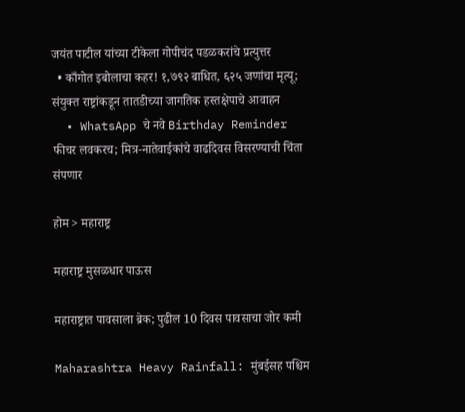जयंत पाटील यांच्या टीकेला गोपीचंद पडळकरांचे प्रत्युत्तर
  • काँगोत इबोलाचा कहर! १,७९२ बाधित, ६२५ जणांचा मृत्यू; संयुक्त राष्ट्रांकडून तातडीच्या जागतिक हस्तक्षेपाचे आवाहन
  • WhatsApp चे नवे Birthday Reminder फीचर लवकरच; मित्र-नातेवाईकांचे वाढदिवस विसरण्याची चिंता संपणार

होम > महाराष्ट्र

महाराष्ट्र मुसळधार पाऊस

महाराष्ट्रात पावसाला ब्रेक; पुढील 10 दिवस पावसाचा जोर कमी

Maharashtra Heavy Rainfall: मुंबईसह पश्चिम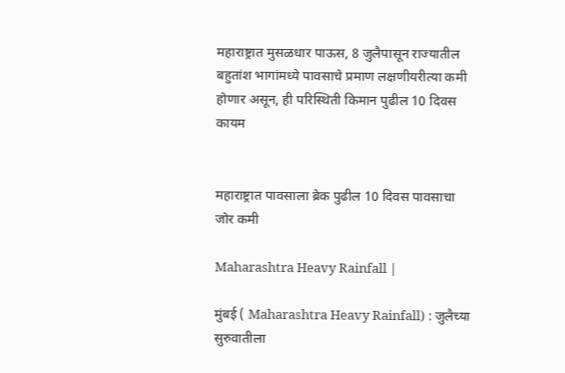महाराष्ट्रात मुसळधार पाऊस, 8 जुलैपासून राज्यातील बहुतांश भागांमध्ये पावसाचे प्रमाण लक्षणीयरीत्या कमी होणार असून, ही परिस्थिती किमान पुढील 10 दिवस कायम


महाराष्ट्रात पावसाला ब्रेक पुढील 10 दिवस पावसाचा जोर कमी

Maharashtra Heavy Rainfall |

मुंबई ( Maharashtra Heavy Rainfall) : जुलैच्या सुरुवातीला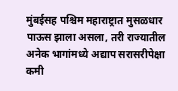मुंबईसह पश्चिम महाराष्ट्रात मुसळधार पाऊस झाला असला, तरी राज्यातील अनेक भागांमध्ये अद्याप सरासरीपेक्षा कमी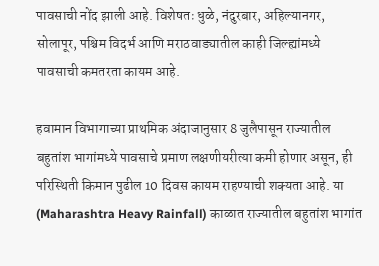पावसाची नोंद झाली आहे. विशेषतः धुळे, नंदुरबार, अहिल्यानगर, सोलापूर, पश्चिम विदर्भ आणि मराठवाड्यातील काही जिल्ह्यांमध्ये पावसाची कमतरता कायम आहे.

हवामान विभागाच्या प्राथमिक अंदाजानुसार 8 जुलैपासून राज्यातील बहुतांश भागांमध्ये पावसाचे प्रमाण लक्षणीयरीत्या कमी होणार असून, ही परिस्थिती किमान पुढील 10 दिवस कायम राहण्याची शक्यता आहे. या (Maharashtra Heavy Rainfall) काळात राज्यातील बहुतांश भागांत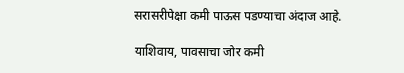सरासरीपेक्षा कमी पाऊस पडण्याचा अंदाज आहे.

याशिवाय, पावसाचा जोर कमी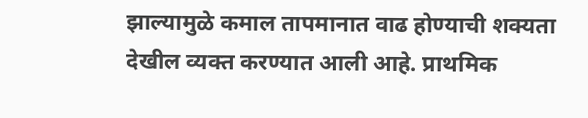झाल्यामुळे कमाल तापमानात वाढ होण्याची शक्यता देखील व्यक्त करण्यात आली आहे. प्राथमिक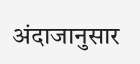अंदाजानुसार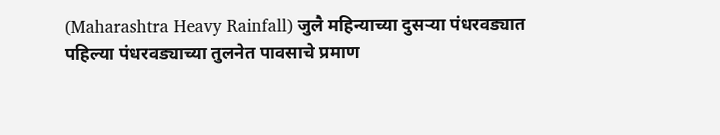(Maharashtra Heavy Rainfall) जुलै महिन्याच्या दुसऱ्या पंधरवड्यात पहिल्या पंधरवड्याच्या तुलनेत पावसाचे प्रमाण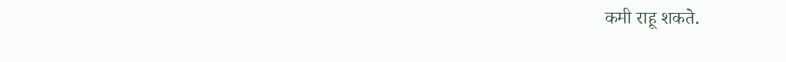कमी राहू शकते.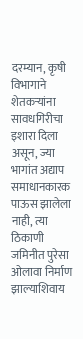दरम्यान, कृषी विभागाने शेतकऱ्यांना सावधगिरीचा इशारा दिला असून, ज्या भागांत अद्याप समाधानकारक पाऊस झालेला नाही, त्या ठिकाणी जमिनीत पुरेसा ओलावा निर्माण झाल्याशिवाय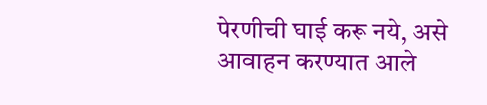पेरणीची घाई करू नये, असे आवाहन करण्यात आले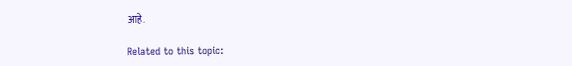आहे.

Related to this topic: